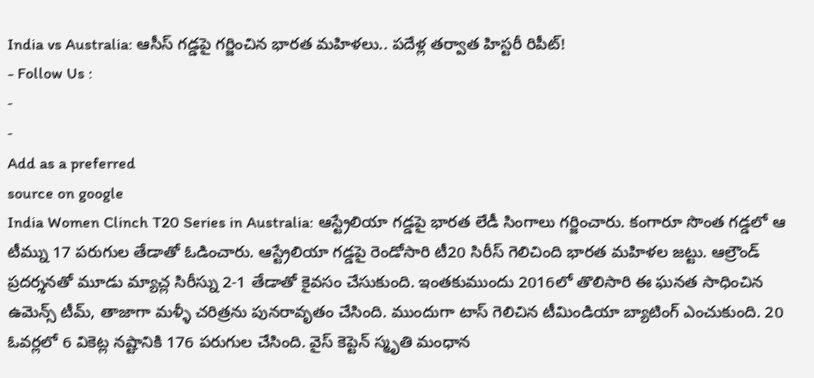India vs Australia: ఆసీస్ గడ్డపై గర్జించిన భారత మహిళలు.. పదేళ్ల తర్వాత హిస్టరీ రిపీట్!
- Follow Us :
-
-
Add as a preferred
source on google
India Women Clinch T20 Series in Australia: ఆస్ట్రేలియా గడ్డపై భారత లేడీ సింగాలు గర్జించారు. కంగారూ సొంత గడ్డలో ఆ టీమ్ను 17 పరుగుల తేడాతో ఓడించారు. ఆస్ట్రేలియా గడ్డపై రెండోసారి టీ20 సిరీస్ గెలిచింది భారత మహిళల జట్టు. ఆల్రౌండ్ ప్రదర్శనతో మూడు మ్యాచ్ల సిరీస్ను 2-1 తేడాతో కైవసం చేసుకుంది. ఇంతకుముందు 2016లో తొలిసారి ఈ ఘనత సాధించిన ఉమెన్స్ టీమ్, తాజాగా మళ్ళీ చరిత్రను పునరావృతం చేసింది. ముందుగా టాస్ గెలిచిన టీమిండియా బ్యాటింగ్ ఎంచుకుంది. 20 ఓవర్లలో 6 వికెట్ల నష్టానికి 176 పరుగుల చేసింది. వైస్ కెప్టెన్ స్మృతి మంధాన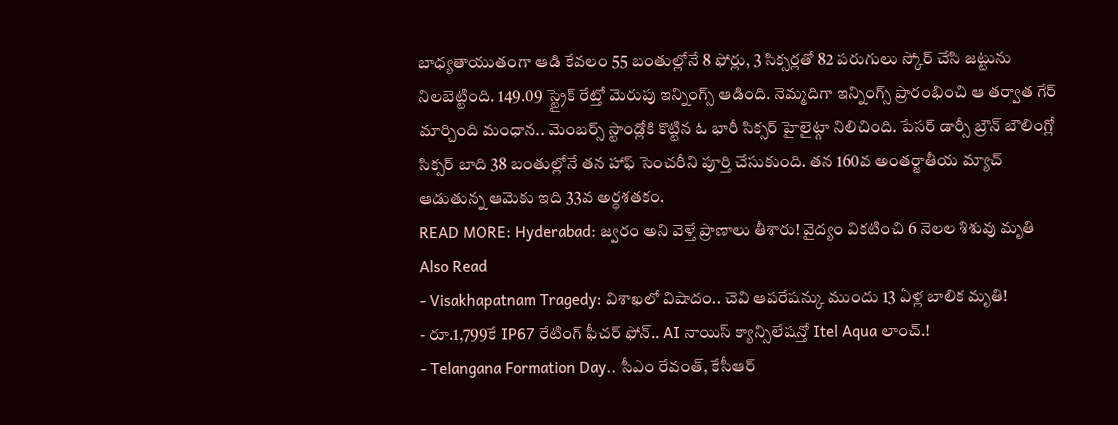బాధ్యతాయుతంగా ఆడి కేవలం 55 బంతుల్లోనే 8 ఫోర్లు, 3 సిక్సర్లతో 82 పరుగులు స్కోర్ చేసి జట్టును నిలబెట్టింది. 149.09 స్ట్రైక్ రేట్తో మెరుపు ఇన్నింగ్స్ ఆడింది. నెమ్మదిగా ఇన్నింగ్స్ ప్రారంభించి ఆ తర్వాత గేర్ మార్చింది మంధాన.. మెంబర్స్ స్టాండ్లోకి కొట్టిన ఓ భారీ సిక్సర్ హైలైట్గా నిలిచింది. పేసర్ డార్సీ బ్రౌన్ బౌలింగ్లో సిక్సర్ బాది 38 బంతుల్లోనే తన హాఫ్ సెంచరీని పూర్తి చేసుకుంది. తన 160వ అంతర్జాతీయ మ్యాచ్ ఆడుతున్న ఆమెకు ఇది 33వ అర్ధశతకం.
READ MORE: Hyderabad: జ్వరం అని వెళ్తే ప్రాణాలు తీశారు! వైద్యం వికటించి 6 నెలల శిశువు మృతి
Also Read
- Visakhapatnam Tragedy: విశాఖలో విషాదం.. చెవి ఆపరేషన్కు ముందు 13 ఏళ్ల బాలిక మృతి!
- రూ.1,799కే IP67 రేటింగ్ ఫీచర్ ఫోన్.. AI నాయిస్ క్యాన్సిలేషన్తో Itel Aqua లాంచ్.!
- Telangana Formation Day.. సీఎం రేవంత్, కేసీఆర్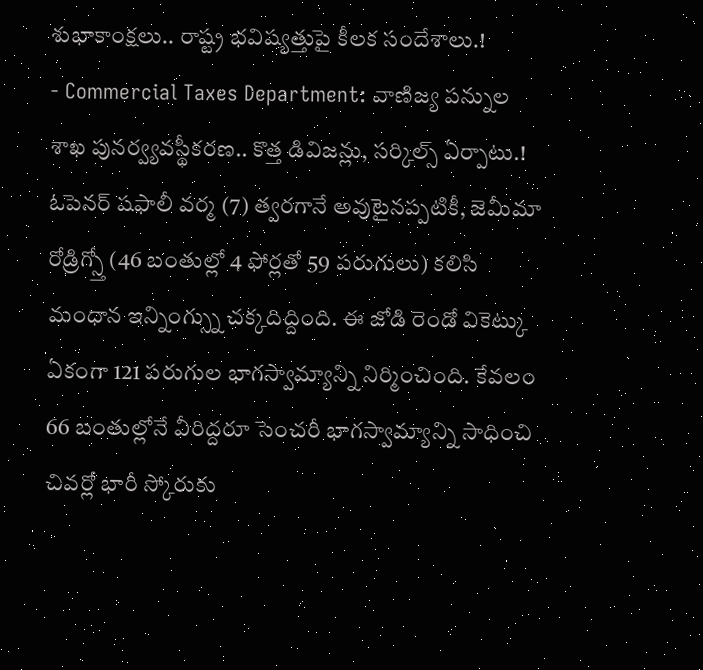శుభాకాంక్షలు.. రాష్ట్ర భవిష్యత్తుపై కీలక సందేశాలు.!
- Commercial Taxes Department: వాణిజ్య పన్నుల శాఖ పునర్వ్యవస్థీకరణ.. కొత్త డివిజన్లు, సర్కిల్స్ ఏర్పాటు.!
ఓపెనర్ షఫాలీ వర్మ (7) త్వరగానే అవుటైనప్పటికీ, జెమీమా రోడ్రిగ్స్తో (46 బంతుల్లో 4 ఫోర్లతో 59 పరుగులు) కలిసి మంధాన ఇన్నింగ్స్ను చక్కదిద్దింది. ఈ జోడి రెండో వికెట్కు ఏకంగా 121 పరుగుల భాగస్వామ్యాన్ని నిర్మించింది. కేవలం 66 బంతుల్లోనే వీరిద్దరూ సెంచరీ భాగస్వామ్యాన్ని సాధించి చివర్లో భారీ స్కోరుకు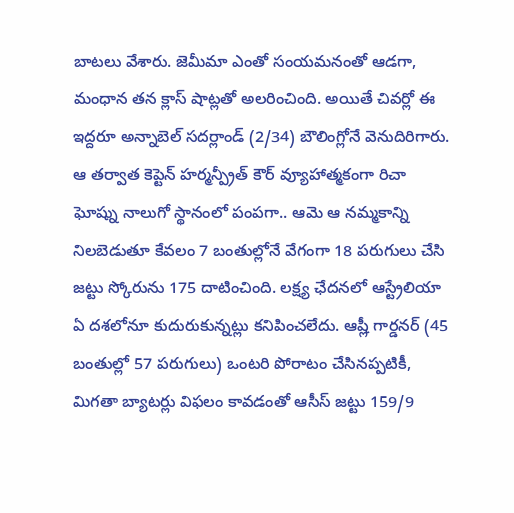బాటలు వేశారు. జెమీమా ఎంతో సంయమనంతో ఆడగా, మంధాన తన క్లాస్ షాట్లతో అలరించింది. అయితే చివర్లో ఈ ఇద్దరూ అన్నాబెల్ సదర్లాండ్ (2/34) బౌలింగ్లోనే వెనుదిరిగారు. ఆ తర్వాత కెప్టెన్ హర్మన్ప్రీత్ కౌర్ వ్యూహాత్మకంగా రిచా ఘోష్ను నాలుగో స్థానంలో పంపగా.. ఆమె ఆ నమ్మకాన్ని నిలబెడుతూ కేవలం 7 బంతుల్లోనే వేగంగా 18 పరుగులు చేసి జట్టు స్కోరును 175 దాటించింది. లక్ష్య ఛేదనలో ఆస్ట్రేలియా ఏ దశలోనూ కుదురుకున్నట్లు కనిపించలేదు. ఆష్లీ గార్డనర్ (45 బంతుల్లో 57 పరుగులు) ఒంటరి పోరాటం చేసినప్పటికీ, మిగతా బ్యాటర్లు విఫలం కావడంతో ఆసీస్ జట్టు 159/9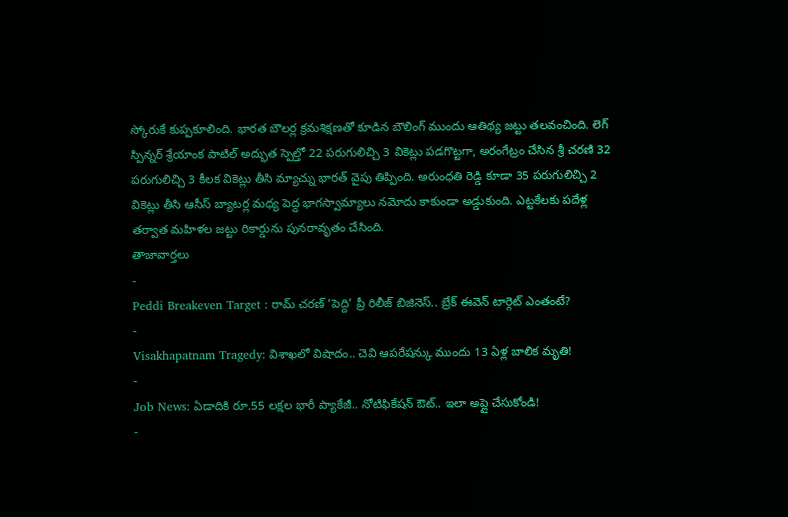స్కోరుకే కుప్పకూలింది. భారత బౌలర్ల క్రమశిక్షణతో కూడిన బౌలింగ్ ముందు ఆతిథ్య జట్టు తలవంచింది. లెగ్ స్పిన్నర్ శ్రేయాంక పాటిల్ అద్భుత స్పెల్తో 22 పరుగులిచ్చి 3 వికెట్లు పడగొట్టగా, అరంగేట్రం చేసిన శ్రీ చరణి 32 పరుగులిచ్చి 3 కీలక వికెట్లు తీసి మ్యాచ్ను భారత్ వైపు తిప్పింది. అరుంధతి రెడ్డి కూడా 35 పరుగులిచ్చి 2 వికెట్లు తీసి ఆసీస్ బ్యాటర్ల మధ్య పెద్ద భాగస్వామ్యాలు నమోదు కాకుండా అడ్డుకుంది. ఎట్టకేలకు పదేళ్ల తర్వాత మహిళల జట్టు రికార్డును పునరావృతం చేసింది.
తాజావార్తలు
-
Peddi Breakeven Target : రామ్ చరణ్ ‘పెద్ది’ ప్రీ రిలీజ్ బిజినెస్.. బ్రేక్ ఈవెన్ టార్గెట్ ఎంతంటే?
-
Visakhapatnam Tragedy: విశాఖలో విషాదం.. చెవి ఆపరేషన్కు ముందు 13 ఏళ్ల బాలిక మృతి!
-
Job News: ఏడాదికి రూ.55 లక్షల భారీ ప్యాకేజీ.. నోటిఫికేషన్ ఔట్.. ఇలా అప్లై చేసుకోండి!
-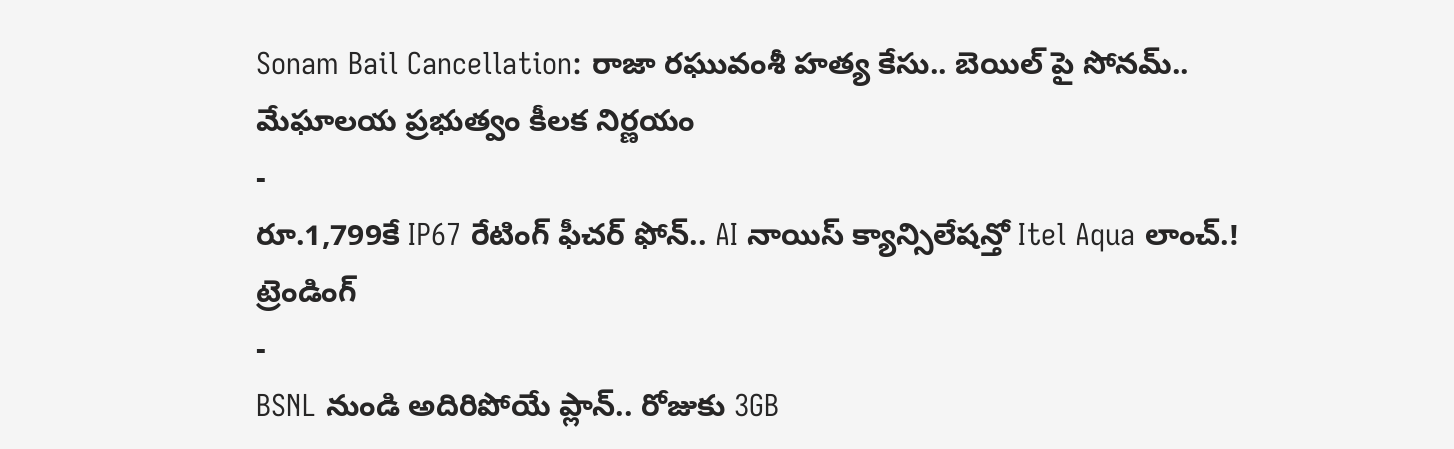Sonam Bail Cancellation: రాజా రఘువంశీ హత్య కేసు.. బెయిల్ పై సోనమ్.. మేఘాలయ ప్రభుత్వం కీలక నిర్ణయం
-
రూ.1,799కే IP67 రేటింగ్ ఫీచర్ ఫోన్.. AI నాయిస్ క్యాన్సిలేషన్తో Itel Aqua లాంచ్.!
ట్రెండింగ్
-
BSNL నుండి అదిరిపోయే ప్లాన్.. రోజుకు 3GB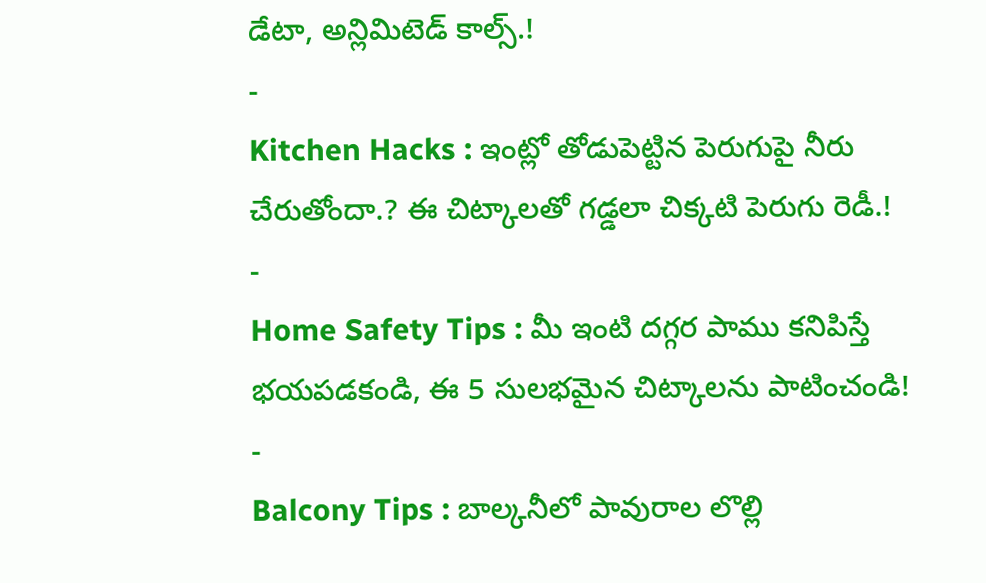డేటా, అన్లిమిటెడ్ కాల్స్.!
-
Kitchen Hacks : ఇంట్లో తోడుపెట్టిన పెరుగుపై నీరు చేరుతోందా.? ఈ చిట్కాలతో గడ్డలా చిక్కటి పెరుగు రెడీ.!
-
Home Safety Tips : మీ ఇంటి దగ్గర పాము కనిపిస్తే భయపడకండి, ఈ 5 సులభమైన చిట్కాలను పాటించండి!
-
Balcony Tips : బాల్కనీలో పావురాల లొల్లి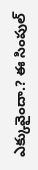ఎక్కువైందా.? ఈ సింపుల్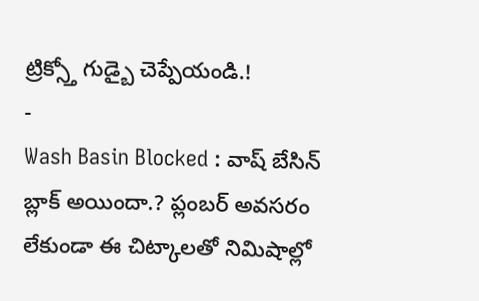ట్రిక్స్తో గుడ్బై చెప్పేయండి.!
-
Wash Basin Blocked : వాష్ బేసిన్ బ్లాక్ అయిందా.? ప్లంబర్ అవసరం లేకుండా ఈ చిట్కాలతో నిమిషాల్లో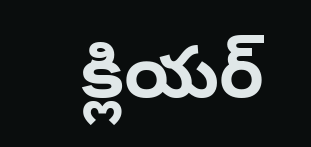క్లియర్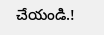చేయండి.!